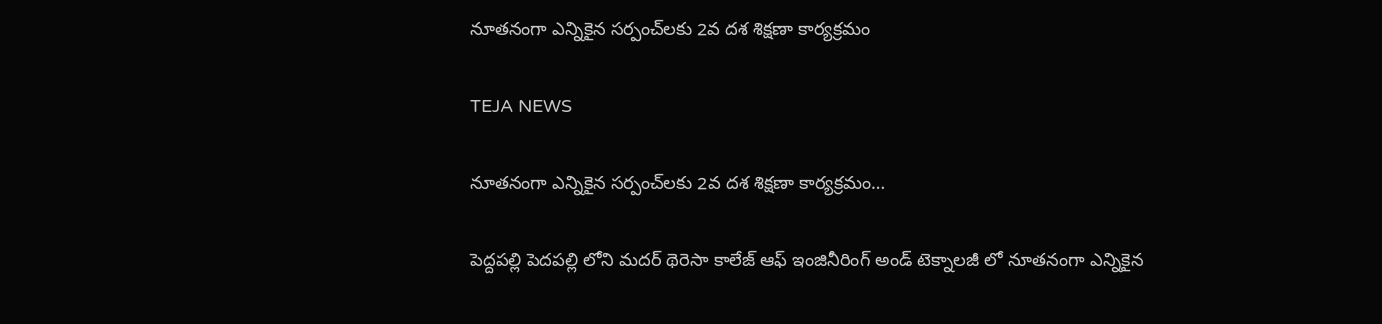నూతనంగా ఎన్నికైన సర్పంచ్‌లకు 2వ దశ శిక్షణా కార్యక్రమం

TEJA NEWS

నూతనంగా ఎన్నికైన సర్పంచ్‌లకు 2వ దశ శిక్షణా కార్యక్రమం…

పెద్దపల్లి పెదపల్లి లోని మదర్ థెరెసా కాలేజ్ ఆఫ్ ఇంజినీరింగ్ అండ్ టెక్నాలజీ లో నూతనంగా ఎన్నికైన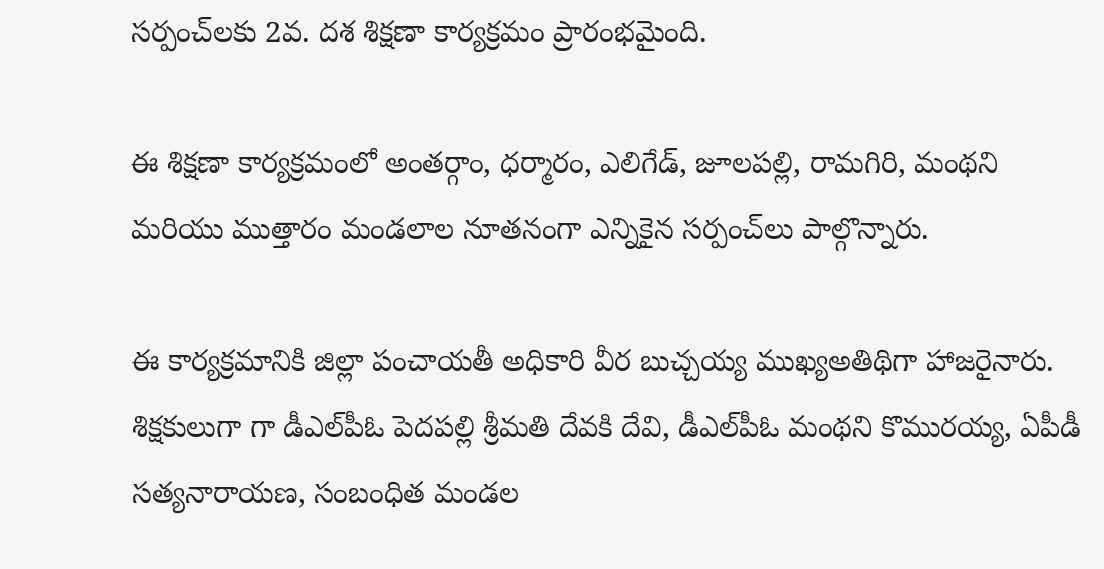సర్పంచ్‌లకు 2వ. దశ శిక్షణా కార్యక్రమం ప్రారంభమైంది.

ఈ శిక్షణా కార్యక్రమంలో అంతర్గాం, ధర్మారం, ఎలిగేడ్, జూలపల్లి, రామగిరి, మంథని మరియు ముత్తారం మండలాల నూతనంగా ఎన్నికైన సర్పంచ్‌లు పాల్గొన్నారు.

ఈ కార్యక్రమానికి జిల్లా పంచాయతీ అధికారి వీర బుచ్చయ్య ముఖ్యఅతిథిగా హాజరైనారు. శిక్షకులుగా గా డీఎల్‌పీఓ పెదపల్లి శ్రీమతి దేవకి దేవి, డీఎల్‌పీఓ మంథని కొమురయ్య, ఏపీడీ సత్యనారాయణ, సంబంధిత మండల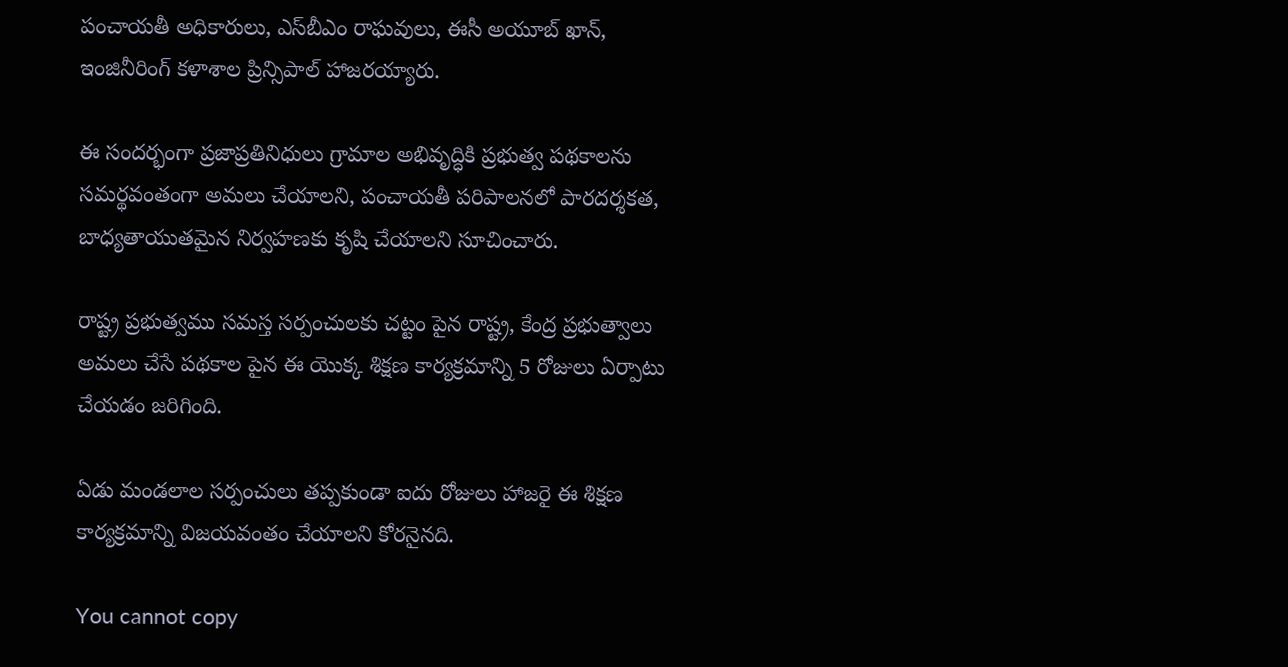పంచాయతీ అధికారులు, ఎస్‌బీఎం రాఘవులు, ఈసీ అయూబ్ ఖాన్, ఇంజినీరింగ్ కళాశాల ప్రిన్సిపాల్ హాజరయ్యారు.

ఈ సందర్భంగా ప్రజాప్రతినిధులు గ్రామాల అభివృద్ధికి ప్రభుత్వ పథకాలను సమర్థవంతంగా అమలు చేయాలని, పంచాయతీ పరిపాలనలో పారదర్శకత, బాధ్యతాయుతమైన నిర్వహణకు కృషి చేయాలని సూచించారు.

రాష్ట్ర ప్రభుత్వము సమస్త సర్పంచులకు చట్టం పైన రాష్ట్ర, కేంద్ర ప్రభుత్వాలు అమలు చేసే పథకాల పైన ఈ యొక్క శిక్షణ కార్యక్రమాన్ని 5 రోజులు ఏర్పాటు చేయడం జరిగింది.

ఏడు మండలాల సర్పంచులు తప్పకుండా ఐదు రోజులు హాజరై ఈ శిక్షణ కార్యక్రమాన్ని విజయవంతం చేయాలని కోరనైనది.

You cannot copy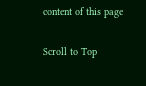content of this page

Scroll to Top